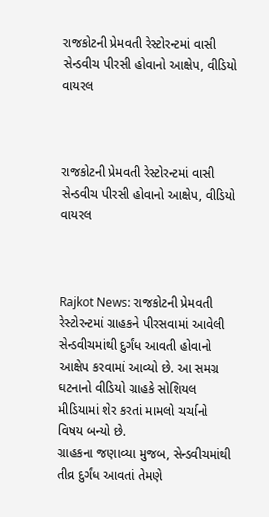રાજકોટની પ્રેમવતી રેસ્ટોરન્ટમાં વાસી સેન્ડવીચ પીરસી હોવાનો આક્ષેપ, વીડિયો વાયરલ



રાજકોટની પ્રેમવતી રેસ્ટોરન્ટમાં વાસી સેન્ડવીચ પીરસી હોવાનો આક્ષેપ, વીડિયો વાયરલ



Rajkot News: રાજકોટની પ્રેમવતી રેસ્ટોરન્ટમાં ગ્રાહકને પીરસવામાં આવેલી સેન્ડવીચમાંથી દુર્ગંધ આવતી હોવાનો આક્ષેપ કરવામાં આવ્યો છે. આ સમગ્ર ઘટનાનો વીડિયો ગ્રાહકે સોશિયલ મીડિયામાં શેર કરતાં મામલો ચર્ચાનો વિષય બન્યો છે.
ગ્રાહકના જણાવ્યા મુજબ, સેન્ડવીચમાંથી તીવ્ર દુર્ગંધ આવતાં તેમણે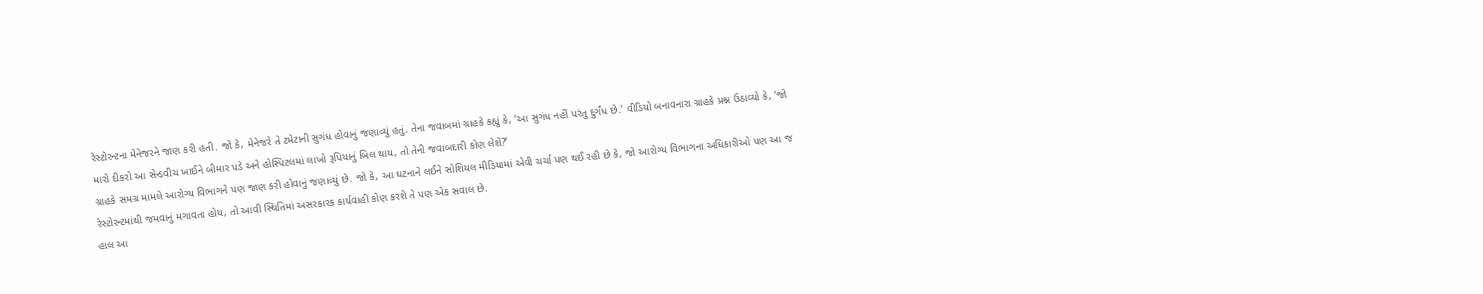રેસ્ટોરન્ટના મેનેજરને જાણ કરી હતી. જો કે, મેનેજરે તે ટમેટાની સુગંધ હોવાનું જણાવ્યું હતું. તેના જવાબમાં ગ્રાહકે કહ્યું કે, ‘આ સુગંધ નહીં પરંતુ દુર્ગંધ છે.’ વીડિયો બનાવનારા ગ્રાહકે પ્રશ્ન ઉઠાવ્યો કે, ‘જો મારો દીકરો આ સેન્ડવીચ ખાઈને બીમાર પડે અને હોસ્પિટલમાં લાખો રૂપિયાનું બિલ થાય, તો તેની જવાબદારી કોણ લેશે?’
ગ્રાહકે સમગ્ર મામલે આરોગ્ય વિભાગને પણ જાણ કરી હોવાનું જણાવ્યું છે. જો કે, આ ઘટનાને લઈને સોશિયલ મીડિયામાં એવી ચર્ચા પણ થઈ રહી છે કે, જો આરોગ્ય વિભાગના અધિકારીઓ પણ આ જ રેસ્ટોરન્ટમાંથી જમવાનું મગાવતા હોય, તો આવી સ્થિતિમાં અસરકારક કાર્યવાહી કોણ કરશે તે પણ એક સવાલ છે.
હાલ આ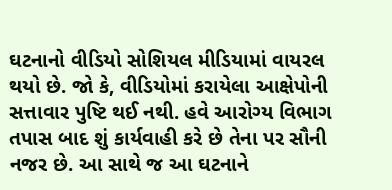ઘટનાનો વીડિયો સોશિયલ મીડિયામાં વાયરલ થયો છે. જો કે, વીડિયોમાં કરાયેલા આક્ષેપોની સત્તાવાર પુષ્ટિ થઈ નથી. હવે આરોગ્ય વિભાગ તપાસ બાદ શું કાર્યવાહી કરે છે તેના પર સૌની નજર છે. આ સાથે જ આ ઘટનાને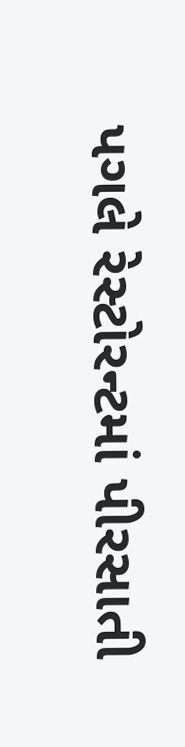પગલે રેસ્ટોરન્ટમાં પીરસાતી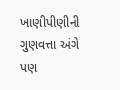ખાણીપીણીની ગુણવત્તા અંગે પણ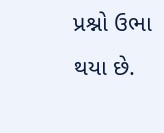પ્રશ્નો ઉભા થયા છે.